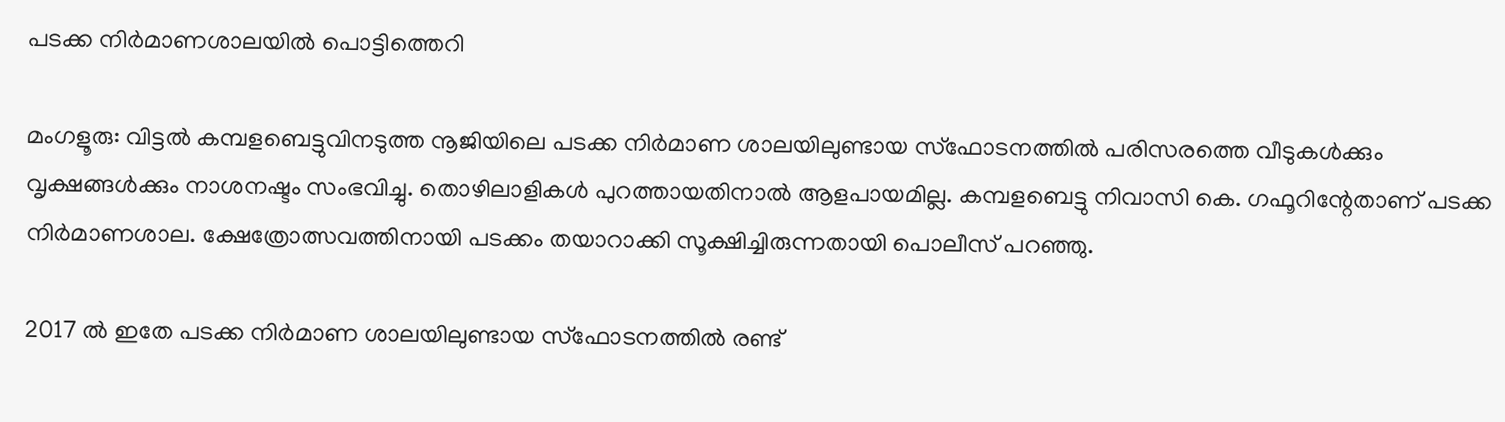പടക്ക നിർമാണശാലയിൽ പൊട്ടിത്തെറി

മംഗളൂരു: വിട്ടൽ കമ്പളബെട്ടുവിനടുത്ത നൂജിയിലെ പടക്ക നിർമാണ ശാലയിലുണ്ടായ സ്ഫോടനത്തിൽ പരിസരത്തെ വീടുകൾക്കും വൃക്ഷങ്ങൾക്കും നാശനഷ്ടം സംഭവിച്ചു. തൊഴിലാളികൾ പുറത്തായതിനാൽ ആളപായമില്ല. കമ്പളബെട്ടു നിവാസി കെ. ഗഫൂറിന്റേതാണ് പടക്ക നിർമാണശാല. ക്ഷേത്രോത്സവത്തിനായി പടക്കം തയാറാക്കി സൂക്ഷിച്ചിരുന്നതായി പൊലീസ് പറഞ്ഞു.

2017 ൽ ഇതേ പടക്ക നിർമാണ ശാലയിലുണ്ടായ സ്ഫോടനത്തിൽ രണ്ട്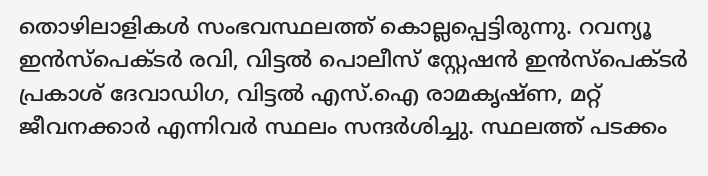തൊഴിലാളികൾ സംഭവസ്ഥലത്ത് കൊല്ലപ്പെട്ടിരുന്നു. റവന്യൂ ഇൻസ്പെക്ടർ രവി, വിട്ടൽ പൊലീസ് സ്റ്റേഷൻ ഇൻസ്പെക്ടർ പ്രകാശ് ദേവാഡിഗ, വിട്ടൽ എസ്.ഐ രാമകൃഷ്ണ, മറ്റ് ജീവനക്കാർ എന്നിവർ സ്ഥലം സന്ദർശിച്ചു. സ്ഥലത്ത് പടക്കം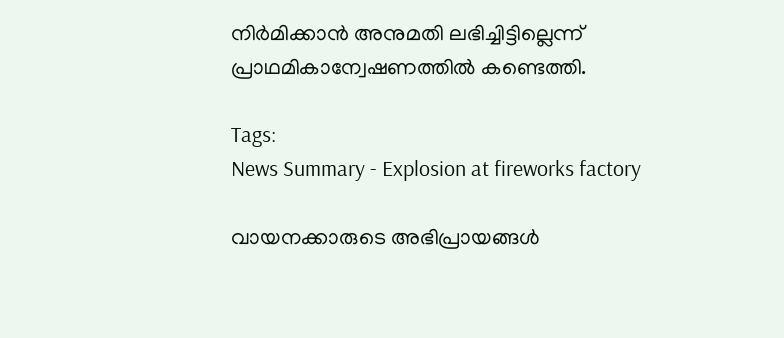നിർമിക്കാൻ അനുമതി ലഭിച്ചിട്ടില്ലെന്ന് പ്രാഥമികാന്വേഷണത്തിൽ കണ്ടെത്തി.

Tags:
News Summary - Explosion at fireworks factory

വായനക്കാരുടെ അഭിപ്രായങ്ങള്‍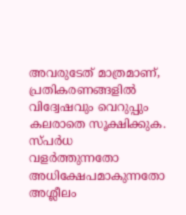അവരുടേത് മാത്രമാണ്, പ്രതികരണങ്ങളിൽ വിദ്വേഷവും വെറുപ്പും കലരാതെ സൂക്ഷിക്കുക. സ്പർധ വളർത്തുന്നതോ അധിക്ഷേപമാകുന്നതോ അശ്ലീലം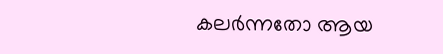കലർന്നതോ ആയ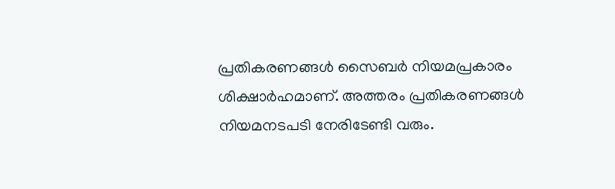പ്രതികരണങ്ങൾ സൈബർ നിയമപ്രകാരം ശിക്ഷാർഹമാണ്. അത്തരം പ്രതികരണങ്ങൾ നിയമനടപടി നേരിടേണ്ടി വരും.